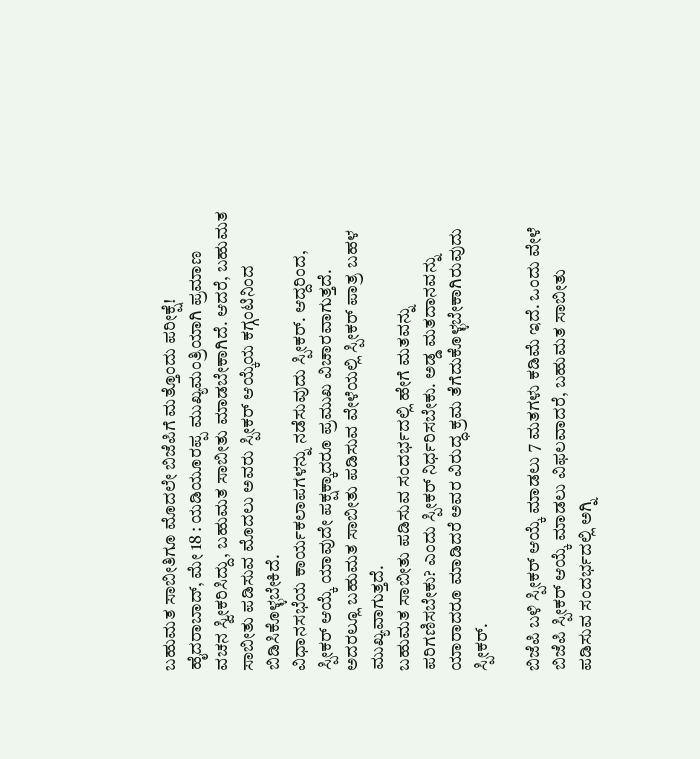ಬಹುಮತ ಸಾಬೀತಿಗೂ ಮೊದಲೇ ಬಿಜೆಪಿಗೆ ಮತ್ತೊಂದು ಪರೀಕ್ಷೆ!
ಹೈದರಾಬಾದ್, ಮೇ 18 : ಯಡಿಯೂರಪ್ಪ ಮುಖ್ಯಮಂತ್ರಿಯಾಗಿ ಪ್ರಮಾಣ ವಚನ ಸ್ವೀಕರಿಸಿದ್ದು, ಬಹುಮತ ಸಾಬೀತು ಮಾಡಬೇಕಾಗಿದೆ. ಆದರೆ, ಬಹುಮತ ಸಾಬೀತು ಪಡಿಸುವ ಮೊದಲು ಅವರು ಸ್ಪೀಕರ್ ಆಯ್ಕೆಯ ಕಗ್ಗಂಟಿನಿಂದ ಬಿಡಿಸಿಕೊಳ್ಳಬೇಕಿದೆ.
ವಿಧಾನಸಭೆಯ ಕಾರ್ಯಕಲಾಪಗಳನ್ನು ನಡೆಸುವುದು ಸ್ಪೀಕರ್. ಆದ್ದರಿಂದ, ಸ್ಪೀಕರ್ ಆಯ್ಕೆ ಯಾವುದೇ ಪಕ್ಷಕ್ಕಾದರೂ ಪ್ರಮುಖ ವಿಚಾರವಾಗುತ್ತದೆ. ಅದರಲ್ಲೂ ಬಹುಮತ ಸಾಬೀತು ಪಡಿಸುವ ವೇಳೆಯಲ್ಲಿ ಸ್ಪೀಕರ್ ಪಾತ್ರ ಬಹಳ ಮುಖ್ಯವಾಗುತ್ತದೆ.
ಬಹುಮತ ಸಾಬೀತು ಪಡಿಸುವ ಸಂದರ್ಭದಲ್ಲಿ ಹೇಗೆ ಮತವನ್ನು ಪರಿಗಣಿಸಬೇಕು? ಎಂದು ಸ್ಪೀಕರ್ ನಿರ್ಧರಿಸಬೇಕು. ಅಡ್ಡ ಮತದಾನವನ್ನು ಯಾರಾದರೂ ಮಾಡಿದರೆ ಅವರ ವಿರುದ್ಧ ಕ್ರಮ ತೆಗೆದುಕೊಳ್ಳಬೇಕಾಗಿರುವುದು ಸ್ಪೀಕರ್.

ಬಿಜೆಪಿ ಬಳಿ ಸ್ಪೀಕರ್ ಆಯ್ಕೆ ಮಾಡಲು 7 ಮತಗಳು ಕಡಿಮೆ ಇದೆ. ಒಂದು ವೇಳೆ ಬಿಜೆಪಿ ಸ್ಪೀಕರ್ ಆಯ್ಕೆ ಮಾಡಲು ವಿಫಲವಾದರೆ, ಬಹುಮತ ಸಾಬೀತು ಪಡಿಸುವ ಸಂದರ್ಭದಲ್ಲಿ ಅಗ್ನಿ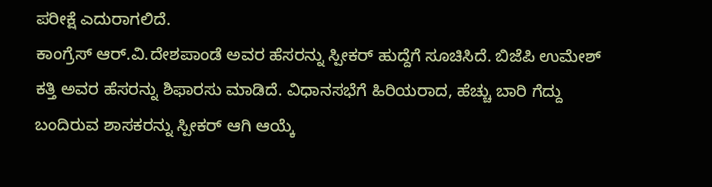ಪರೀಕ್ಷೆ ಎದುರಾಗಲಿದೆ.
ಕಾಂಗ್ರೆಸ್ ಆರ್.ವಿ.ದೇಶಪಾಂಡೆ ಅವರ ಹೆಸರನ್ನು ಸ್ಪೀಕರ್ ಹುದ್ದೆಗೆ ಸೂಚಿಸಿದೆ. ಬಿಜೆಪಿ ಉಮೇಶ್ ಕತ್ತಿ ಅವರ ಹೆಸರನ್ನು ಶಿಫಾರಸು ಮಾಡಿದೆ. ವಿಧಾನಸಭೆಗೆ ಹಿರಿಯರಾದ, ಹೆಚ್ಚು ಬಾರಿ ಗೆದ್ದು ಬಂದಿರುವ ಶಾಸಕರನ್ನು ಸ್ಪೀಕರ್ ಆಗಿ ಆಯ್ಕೆ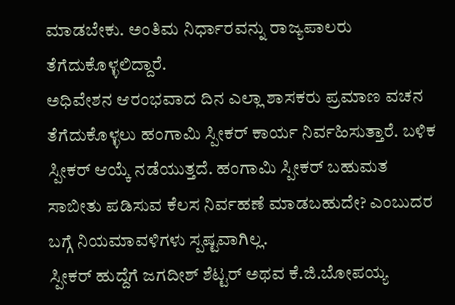ಮಾಡಬೇಕು. ಅಂತಿಮ ನಿರ್ಧಾರವನ್ನು ರಾಜ್ಯಪಾಲರು ತೆಗೆದುಕೊಳ್ಳಲಿದ್ದಾರೆ.
ಅಧಿವೇಶನ ಆರಂಭವಾದ ದಿನ ಎಲ್ಲಾ ಶಾಸಕರು ಪ್ರಮಾಣ ವಚನ ತೆಗೆದುಕೊಳ್ಳಲು ಹಂಗಾಮಿ ಸ್ಪೀಕರ್ ಕಾರ್ಯ ನಿರ್ವಹಿಸುತ್ತಾರೆ. ಬಳಿಕ ಸ್ಪೀಕರ್ ಆಯ್ಕೆ ನಡೆಯುತ್ತದೆ. ಹಂಗಾಮಿ ಸ್ಪೀಕರ್ ಬಹುಮತ ಸಾಬೀತು ಪಡಿಸುವ ಕೆಲಸ ನಿರ್ವಹಣೆ ಮಾಡಬಹುದೇ? ಎಂಬುದರ ಬಗ್ಗೆ ನಿಯಮಾವಳಿಗಳು ಸ್ಪಷ್ಟವಾಗಿಲ್ಲ.
ಸ್ಪೀಕರ್ ಹುದ್ದೆಗೆ ಜಗದೀಶ್ ಶೆಟ್ಟರ್ ಅಥವ ಕೆ.ಜಿ.ಬೋಪಯ್ಯ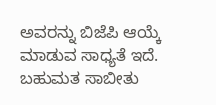ಅವರನ್ನು ಬಿಜೆಪಿ ಆಯ್ಕೆ ಮಾಡುವ ಸಾಧ್ಯತೆ ಇದೆ. ಬಹುಮತ ಸಾಬೀತು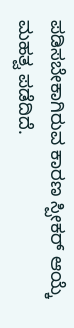ಪಡಿಸಬೇಕಾಗಿರುವ ಕಾರಣ ಸ್ಪೀಕರ್ ಆಯ್ಕೆ ಮಹತ್ವ ಪಡೆದಿದೆ.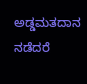ಅಡ್ಡಮತದಾನ ನಡೆದರೆ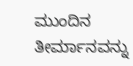ಮುಂದಿನ ತೀರ್ಮಾನವನ್ನು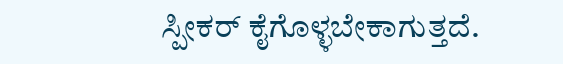ಸ್ಪೀಕರ್ ಕೈಗೊಳ್ಳಬೇಕಾಗುತ್ತದೆ.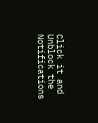Click it and Unblock the Notifications